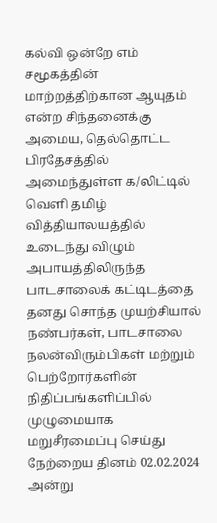கல்வி ஒன்றே எம் சமூகத்தின் மாற்றத்திற்கான ஆயுதம் என்ற சிந்தனைக்கு அமைய, தெல்தொட்ட பிரதேசத்தில் அமைந்துள்ள க/லிட்டில் வெளி தமிழ் வித்தியாலயத்தில் உடைந்து விழும் அபாயத்திலிருந்த பாடசாலைக் கட்டிடத்தை தனது சொந்த முயற்சியால் நண்பர்கள், பாடசாலை நலன்விரும்பிகள் மற்றும் பெற்றோர்களின் நிதிப்பங்களிப்பில் முழுமையாக மறுசீரமைப்பு செய்து நேற்றைய தினம் 02.02.2024 அன்று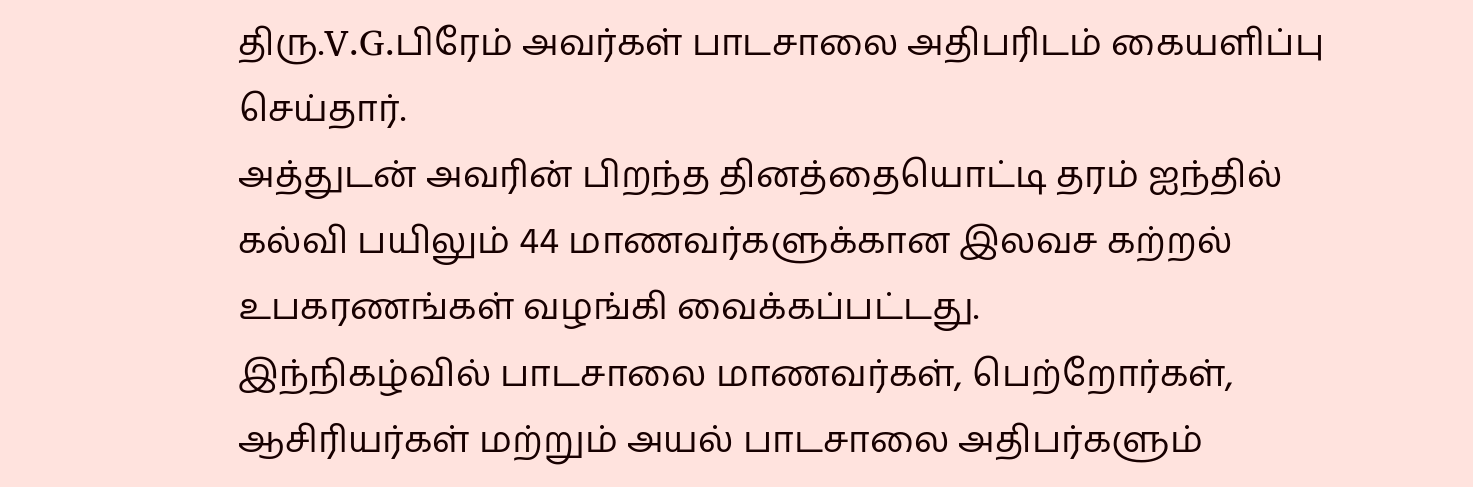திரு.V.G.பிரேம் அவர்கள் பாடசாலை அதிபரிடம் கையளிப்பு செய்தார்.
அத்துடன் அவரின் பிறந்த தினத்தையொட்டி தரம் ஐந்தில் கல்வி பயிலும் 44 மாணவர்களுக்கான இலவச கற்றல் உபகரணங்கள் வழங்கி வைக்கப்பட்டது.
இந்நிகழ்வில் பாடசாலை மாணவர்கள், பெற்றோர்கள், ஆசிரியர்கள் மற்றும் அயல் பாடசாலை அதிபர்களும்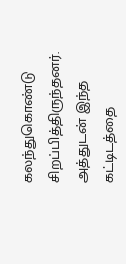கலந்துகொண்டு சிறப்பித்திருந்தனர்.
அத்துடன் இந்த கட்டிடத்தை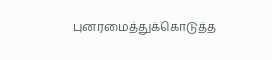புனரமைத்துக்கொடுத்த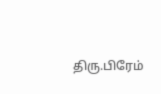திரு.பிரேம்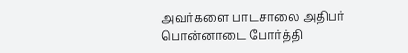அவர்களை பாடசாலை அதிபர் பொன்னாடை போர்த்தி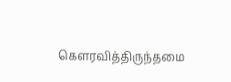கௌரவித்திருந்தமை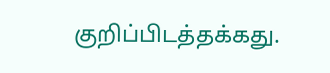குறிப்பிடத்தக்கது.